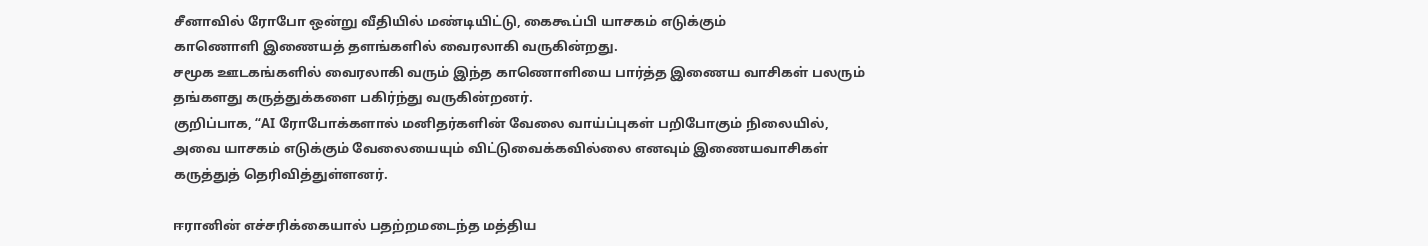சீனாவில் ரோபோ ஒன்று வீதியில் மண்டியிட்டு, கைகூப்பி யாசகம் எடுக்கும்
காணொளி இணையத் தளங்களில் வைரலாகி வருகின்றது.
சமூக ஊடகங்களில் வைரலாகி வரும் இந்த காணொளியை பார்த்த இணைய வாசிகள் பலரும் தங்களது கருத்துக்களை பகிர்ந்து வருகின்றனர்.
குறிப்பாக, “AI ரோபோக்களால் மனிதர்களின் வேலை வாய்ப்புகள் பறிபோகும் நிலையில்,
அவை யாசகம் எடுக்கும் வேலையையும் விட்டுவைக்கவில்லை எனவும் இணையவாசிகள் கருத்துத் தெரிவித்துள்ளனர்.

ஈரானின் எச்சரிக்கையால் பதற்றமடைந்த மத்திய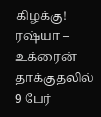கிழக்கு!
ரஷ்யா – உக்ரைன் தாக்குதலில் 9 பேர்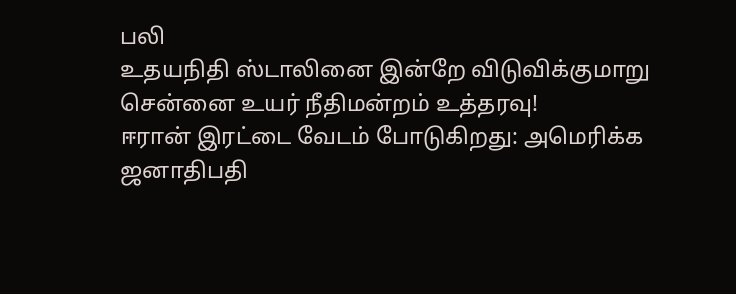பலி
உதயநிதி ஸ்டாலினை இன்றே விடுவிக்குமாறு சென்னை உயர் நீதிமன்றம் உத்தரவு!
ஈரான் இரட்டை வேடம் போடுகிறது: அமெரிக்க ஜனாதிபதி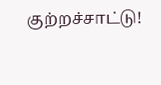குற்றச்சாட்டு!